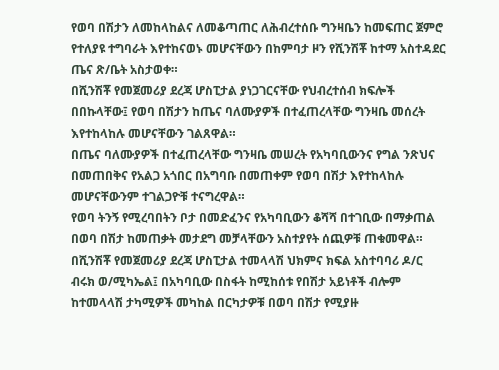የወባ በሽታን ለመከላከልና ለመቆጣጠር ለሕብረተሰቡ ግንዛቤን ከመፍጠር ጀምሮ የተለያዩ ተግባራት እየተከናወኑ መሆናቸውን በከምባታ ዞን የሺንሽቾ ከተማ አስተዳደር ጤና ጽ/ቤት አስታወቀ።
በሺንሽቾ የመጀመሪያ ደረጃ ሆስፒታል ያነጋገርናቸው የህብረተሰብ ክፍሎች በበኩላቸው፤ የወባ በሽታን ከጤና ባለሙያዎች በተፈጠረላቸው ግንዛቤ መሰረት እየተከላከሉ መሆናቸውን ገልጸዋል።
በጤና ባለሙያዎች በተፈጠረላቸው ግንዛቤ መሠረት የአካባቢውንና የግል ንጽህና በመጠበቅና የአልጋ አጎበር በአግባቡ በመጠቀም የወባ በሽታ እየተከላከሉ መሆናቸውንም ተገልጋዮቹ ተናግረዋል።
የወባ ትንኝ የሚረባበትን ቦታ በመድፈንና የአካባቢውን ቆሻሻ በተገቢው በማቃጠል በወባ በሽታ ከመጠቃት መታደግ መቻላቸውን አስተያየት ሰጪዎቹ ጠቁመዋል።
በሺንሽቾ የመጀመሪያ ደረጃ ሆስፒታል ተመላላሽ ህክምና ክፍል አስተባባሪ ዶ/ር ብሩክ ወ/ሚካኤል፤ በአካባቢው በስፋት ከሚከሰቱ የበሽታ አይነቶች ብሎም ከተመላላሽ ታካሚዎች መካከል በርካታዎቹ በወባ በሽታ የሚያዙ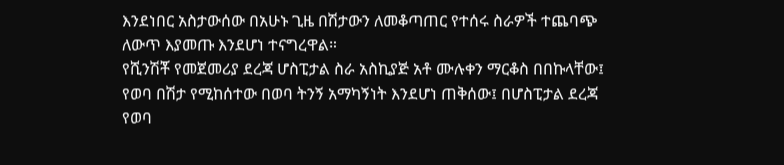እንደነበር አስታውሰው በአሁኑ ጊዜ በሽታውን ለመቆጣጠር የተሰሩ ስራዎች ተጨባጭ ለውጥ እያመጡ እንደሆነ ተናግረዋል።
የሺንሽቾ የመጀመሪያ ደረጃ ሆስፒታል ስራ አስኪያጅ አቶ ሙሉቀን ማርቆስ በበኩላቸው፤ የወባ በሽታ የሚከሰተው በወባ ትንኝ አማካኝነት እንደሆነ ጠቅሰው፤ በሆስፒታል ደረጃ የወባ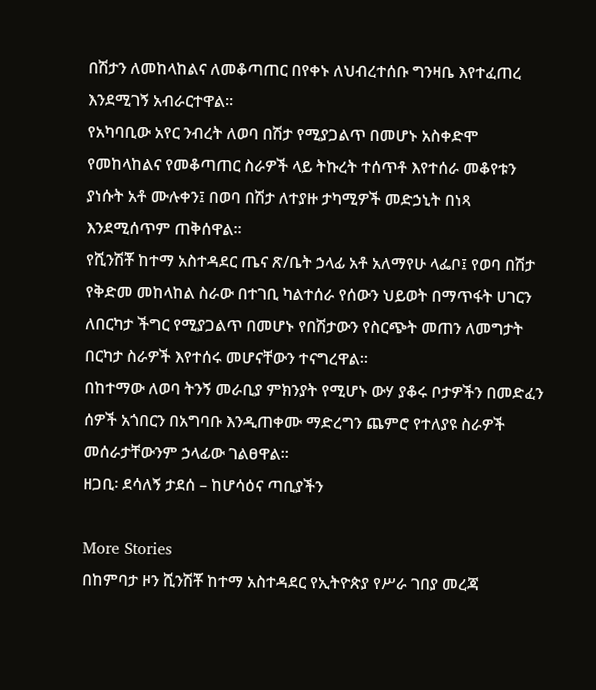በሽታን ለመከላከልና ለመቆጣጠር በየቀኑ ለህብረተሰቡ ግንዛቤ እየተፈጠረ እንደሚገኝ አብራርተዋል።
የአካባቢው አየር ንብረት ለወባ በሽታ የሚያጋልጥ በመሆኑ አስቀድሞ የመከላከልና የመቆጣጠር ስራዎች ላይ ትኩረት ተሰጥቶ እየተሰራ መቆየቱን ያነሱት አቶ ሙሉቀን፤ በወባ በሽታ ለተያዙ ታካሚዎች መድኃኒት በነጻ እንደሚሰጥም ጠቅሰዋል።
የሺንሽቾ ከተማ አስተዳደር ጤና ጽ/ቤት ኃላፊ አቶ አለማየሁ ላፌቦ፤ የወባ በሽታ የቅድመ መከላከል ስራው በተገቢ ካልተሰራ የሰውን ህይወት በማጥፋት ሀገርን ለበርካታ ችግር የሚያጋልጥ በመሆኑ የበሽታውን የስርጭት መጠን ለመግታት በርካታ ስራዎች እየተሰሩ መሆናቸውን ተናግረዋል።
በከተማው ለወባ ትንኝ መራቢያ ምክንያት የሚሆኑ ውሃ ያቆሩ ቦታዎችን በመድፈን ሰዎች አጎበርን በአግባቡ እንዲጠቀሙ ማድረግን ጨምሮ የተለያዩ ስራዎች መሰራታቸውንም ኃላፊው ገልፀዋል።
ዘጋቢ፡ ደሳለኝ ታደሰ – ከሆሳዕና ጣቢያችን

More Stories
በከምባታ ዞን ሺንሽቾ ከተማ አስተዳደር የኢትዮጵያ የሥራ ገበያ መረጃ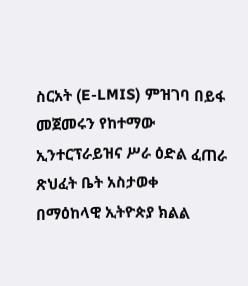ስርአት (E-LMIS) ምዝገባ በይፋ መጀመሩን የከተማው ኢንተርፕራይዝና ሥራ ዕድል ፈጠራ ጽህፈት ቤት አስታወቀ
በማዕከላዊ ኢትዮጵያ ክልል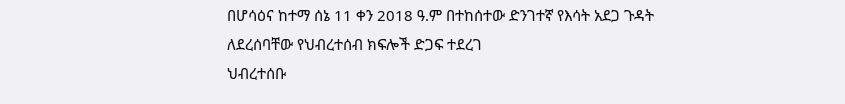በሆሳዕና ከተማ ሰኔ 11 ቀን 2018 ዓ.ም በተከሰተው ድንገተኛ የእሳት አደጋ ጉዳት ለደረሰባቸው የህብረተሰብ ክፍሎች ድጋፍ ተደረገ
ህብረተሰቡ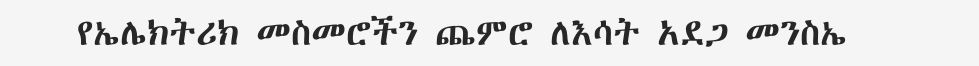የኤሌክትሪክ መስመሮችን ጨምሮ ለእሳት አደጋ መንስኤ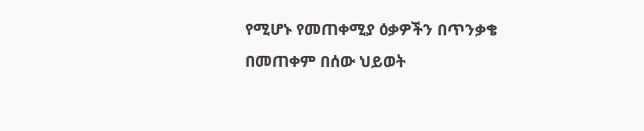የሚሆኑ የመጠቀሚያ ዕቃዎችን በጥንቃቄ በመጠቀም በሰው ህይወት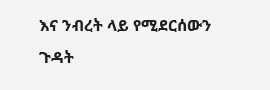እና ንብረት ላይ የሚደርሰውን ጉዳት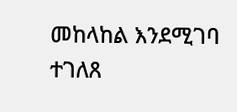መከላከል እንደሚገባ ተገለጸ